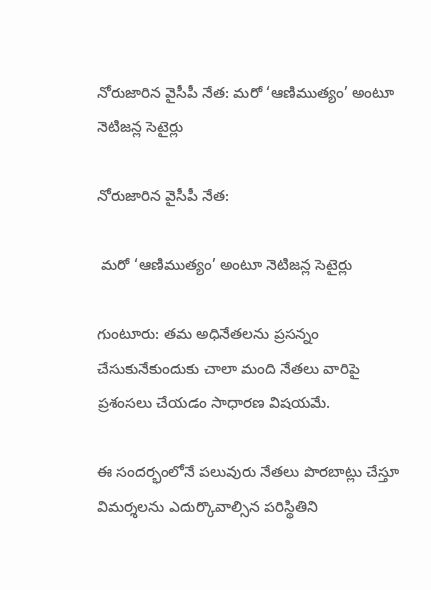నోరుజారిన వైసీపీ నేత: మరో ‘ఆణిముత్యం’ అంటూ నెటిజన్ల సెటైర్లు

నోరుజారిన వైసీపీ నేత:

 మరో ‘ఆణిముత్యం’ అంటూ నెటిజన్ల సెటైర్లు

గుంటూరు: తమ అధినేతలను ప్రసన్నం చేసుకునేకుందుకు చాలా మంది నేతలు వారిపై ప్రశంసలు చేయడం సాధారణ విషయమే.

ఈ సందర్భంలోనే పలువురు నేతలు పొరబాట్లు చేస్తూ విమర్శలను ఎదుర్కొవాల్సిన పరిస్థితిని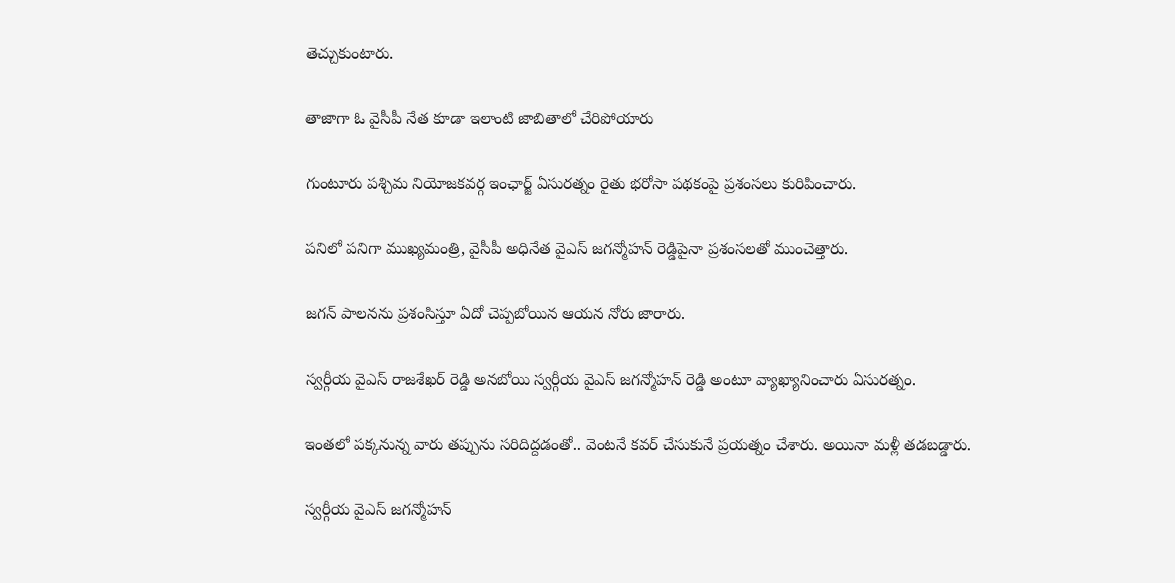తెచ్చుకుంటారు.

తాజాగా ఓ వైసీపీ నేత కూడా ఇలాంటి జాబితాలో చేరిపోయారు

గుంటూరు పశ్చిమ నియోజకవర్గ ఇంఛార్జ్ ఏసురత్నం రైతు భరోసా పథకంపై ప్రశంసలు కురిపించారు.

పనిలో పనిగా ముఖ్యమంత్రి, వైసీపీ అధినేత వైఎస్ జగన్మోహన్ రెడ్డిపైనా ప్రశంసలతో ముంచెత్తారు.

జగన్ పాలనను ప్రశంసిస్తూ ఏదో చెప్పబోయిన ఆయన నోరు జారారు.

స్వర్గీయ వైఎస్ రాజశేఖర్ రెడ్డి అనబోయి స్వర్గీయ వైఎస్ జగన్మోహన్ రెడ్డి అంటూ వ్యాఖ్యానించారు ఏసురత్నం.

ఇంతలో పక్కనున్న వారు తప్పును సరిదిద్దడంతో.. వెంటనే కవర్ చేసుకునే ప్రయత్నం చేశారు. అయినా మళ్లీ తడబడ్డారు.

స్వర్గీయ వైఎస్ జగన్మోహన్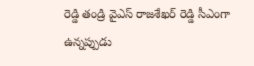రెడ్డి తండ్రి వైఎస్ రాజశేఖర్ రెడ్డి సీఎంగా ఉన్నప్పుడు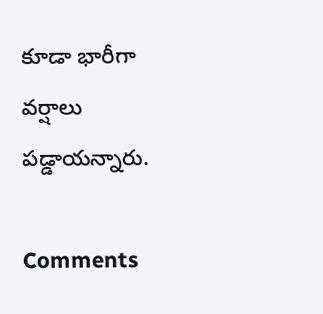కూడా భారీగా వర్షాలు పడ్డాయన్నారు.

Comments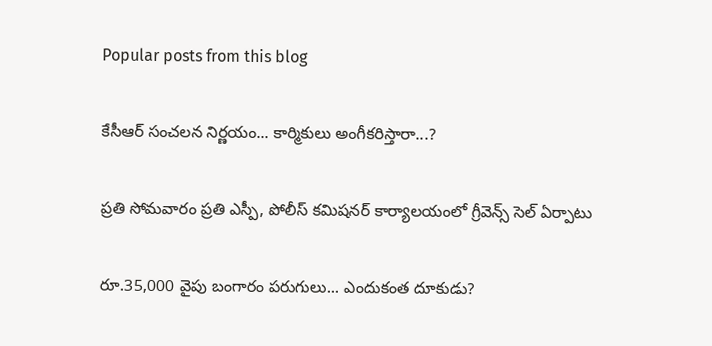Popular posts from this blog

కేసీఆర్ సంచలన నిర్ణయం... కార్మికులు అంగీకరిస్తారా...?

ప్రతి సోమవారం ప్రతి ఎస్పీ, పోలీస్ కమిషనర్ కార్యాలయంలో గ్రీవెన్స్ సెల్ ఏర్పాటు

రూ.35,000 వైపు బంగారం పరుగులు... ఎందుకంత దూకుడు?